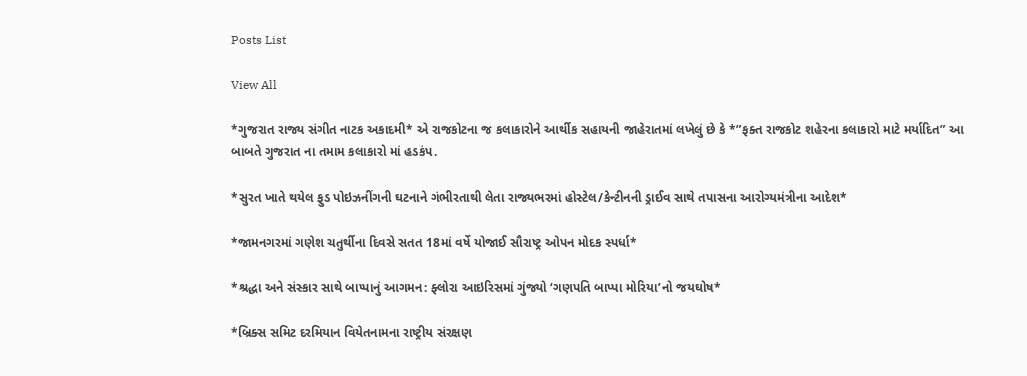Posts List

View All

*ગુજરાત રાજ્ય સંગીત નાટક અકાદમી* એ રાજકોટના જ કલાકારોને આર્થીક સહાયની જાહેરાતમાં લખેલું છે કે *”ફક્ત રાજકોટ શહેરના કલાકારો માટે મર્યાદિત” આ બાબતે ગુજરાત ના તમામ કલાકારો માં હડકંપ.

*સુરત ખાતે થયેલ ફુડ પોઇઝનીંગની ઘટનાને ગંભીરતાથી લેતા રાજ્યભરમાં હોસ્ટેલ/કેન્ટીનની ડ્રાઈવ સાથે તપાસના આરોગ્યમંત્રીના આદેશ*

*જામનગરમાં ગણેશ ચતુર્થીના દિવસે સતત 18માં વર્ષે યોજાઈ સૌરાષ્ટ્ર ઓપન મોદક સ્પર્ધા*

*શ્રદ્ધા અને સંસ્કાર સાથે બાપ્પાનું આગમન: ફ્લોરા આઇરિસમાં ગુંજ્યો ‘ગણપતિ બાપ્પા મોરિયા’નો જયઘોષ*

*બ્રિક્સ સમિટ દરમિયાન વિયેતનામના રાષ્ટ્રીય સંરક્ષણ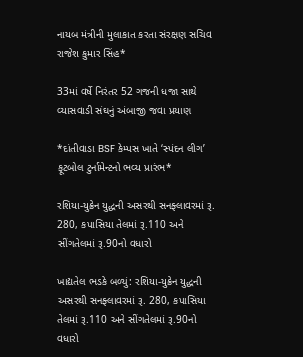નાયબ મંત્રીની મુલાકાત કરતા સંરક્ષણ સચિવ રાજેશ કુમાર સિંહ*

33માં વર્ષે નિરંતર 52 ગજની ધજા સાથે વ્યાસવાડી સંઘનું અંબાજી જવા પ્રયાણ

*દાંતીવાડા BSF કેમ્પસ ખાતે ‘સ્પંદન લીગ’ ફૂટબોલ ટુર્નામેન્ટનો ભવ્ય પ્રારંભ*

રશિયા-યુક્રેન યુદ્ધની અસરથી સનફ્લાવરમાં રૂ. 280, કપાસિયા તેલમાં રૂ.110 અને સીંગતેલમાં રૂ.90નો વધારો

ખાદ્યતેલ ભડકે બળ્યું: રશિયા-યુક્રેન યુદ્ધની અસરથી સનફ્લાવરમાં રૂ. 280, કપાસિયા તેલમાં રૂ.110 અને સીંગતેલમાં રૂ.90નો વધારો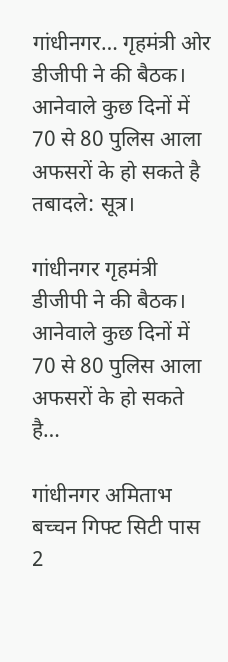गांधीनगर… गृहमंत्री ओर डीजीपी ने की बैठक। आनेवाले कुछ दिनों में 70 से 80 पुलिस आला अफसरों के हो सकते है तबादले: सूत्र।

गांधीनगर गृहमंत्री डीजीपी ने की बैठक। आनेवाले कुछ दिनों में 70 से 80 पुलिस आला अफसरों के हो सकते है…

गांधीनगर अमिताभ बच्चन गिफ्ट सिटी पास 2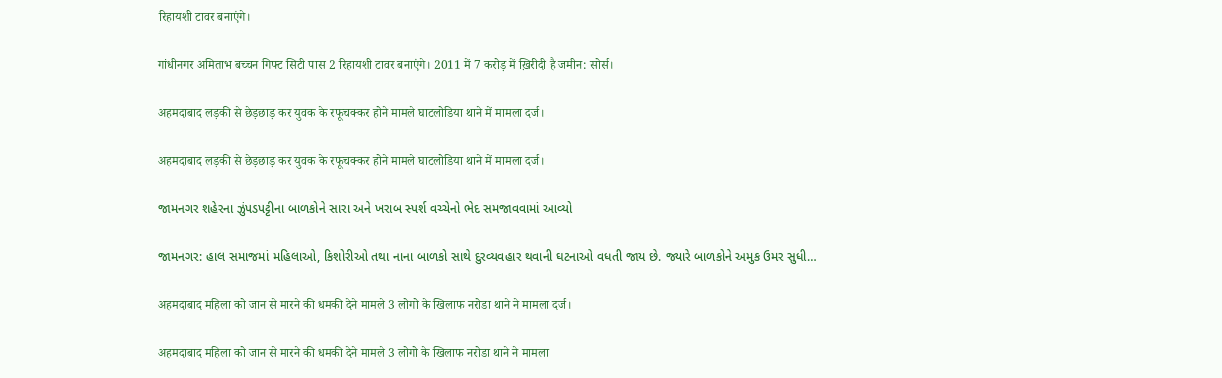रिहायशी टावर बनाएंगे।

गांधीनगर अमिताभ बच्चन गिफ्ट सिटी पास 2 रिहायशी टावर बनाएंगे। 2011 में 7 करोड़ में ख़िरीदी है जमीन: सोर्स।

अहमदाबाद लड़की से छेड़छाड़ कर युवक के रफूचक्कर होने मामले घाटलोडिया थाने में मामला दर्ज।

अहमदाबाद लड़की से छेड़छाड़ कर युवक के रफूचक्कर होने मामले घाटलोडिया थाने में मामला दर्ज।

જામનગર શહેરના ઝુંપડપટ્ટીના બાળકોને સારા અને ખરાબ સ્પર્શ વચ્ચેનો ભેદ સમજાવવામાં આવ્યો

જામનગર: હાલ સમાજમાં મહિલાઓ, કિશોરીઓ તથા નાના બાળકો સાથે દુરવ્યવહાર થવાની ઘટનાઓ વધતી જાય છે. જ્યારે બાળકોને અમુક ઉમર સુધી…

अहमदाबाद महिला को जान से मारने की धमकी देने मामले 3 लोगो के खिलाफ नरोडा थाने ने मामला दर्ज।

अहमदाबाद महिला को जान से मारने की धमकी देने मामले 3 लोगो के खिलाफ नरोडा थाने ने मामला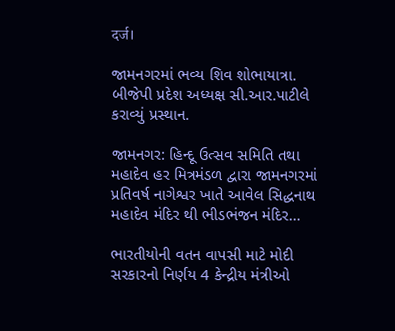दर्ज।

જામનગરમાં ભવ્ય શિવ શોભાયાત્રા. બીજેપી પ્રદેશ અધ્યક્ષ સી.આર.પાટીલે કરાવ્યું પ્રસ્થાન.

જામનગર: હિન્દૂ ઉત્સવ સમિતિ તથા મહાદેવ હર મિત્રમંડળ દ્વારા જામનગરમાં પ્રતિવર્ષ નાગેશ્વર ખાતે આવેલ સિદ્ધનાથ મહાદેવ મંદિર થી ભીડભંજન મંદિર…

ભારતીયોની વતન વાપસી માટે મોદી સરકારનો નિર્ણય 4 કેન્દ્રીય મંત્રીઓ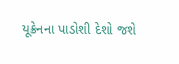યૂક્રેનના પાડોશી દેશો જશે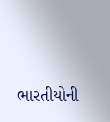ભારતીયોની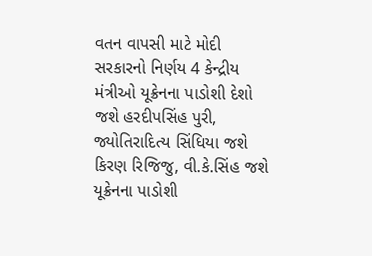વતન વાપસી માટે મોદી સરકારનો નિર્ણય 4 કેન્દ્રીય મંત્રીઓ યૂક્રેનના પાડોશી દેશો જશે હરદીપસિંહ પુરી, જ્યોતિરાદિત્ય સિંધિયા જશે કિરણ રિજિજુ, વી.કે.સિંહ જશે યૂક્રેનના પાડોશી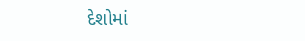દેશોમાં